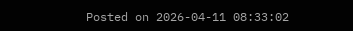Posted on 2026-04-11 08:33:02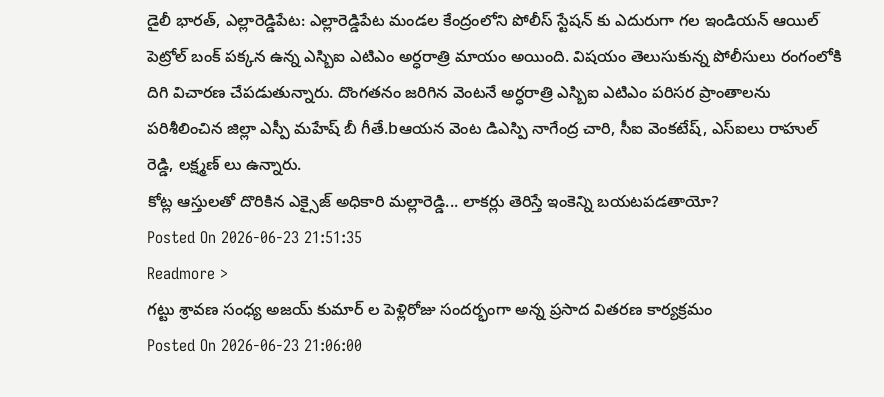డైలీ భారత్, ఎల్లారెడ్డిపేట: ఎల్లారెడ్డిపేట మండల కేంద్రంలోని పోలీస్ స్టేషన్ కు ఎదురుగా గల ఇండియన్ ఆయిల్ పెట్రోల్ బంక్ పక్కన ఉన్న ఎస్బిఐ ఎటిఎం అర్ధరాత్రి మాయం అయింది. విషయం తెలుసుకున్న పోలీసులు రంగంలోకి దిగి విచారణ చేపడుతున్నారు. దొంగతనం జరిగిన వెంటనే అర్ధరాత్రి ఎస్బిఐ ఎటిఎం పరిసర ప్రాంతాలను పరిశీలించిన జిల్లా ఎస్పీ మహేష్ బీ గీతే.bఆయన వెంట డిఎస్పి నాగేంద్ర చారి, సీఐ వెంకటేష్, ఎస్ఐలు రాహుల్ రెడ్డి, లక్ష్మణ్ లు ఉన్నారు.
కోట్ల ఆస్తులతో దొరికిన ఎక్సైజ్ అధికారి మల్లారెడ్డి... లాకర్లు తెరిస్తే ఇంకెన్ని బయటపడతాయో?
Posted On 2026-06-23 21:51:35
Readmore >
గట్టు శ్రావణ సంధ్య అజయ్ కుమార్ ల పెళ్లిరోజు సందర్భంగా అన్న ప్రసాద వితరణ కార్యక్రమం
Posted On 2026-06-23 21:06:00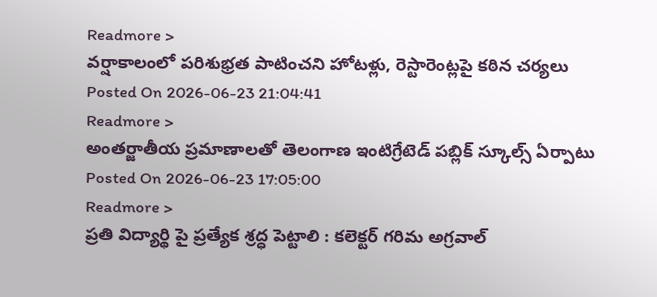Readmore >
వర్షాకాలంలో పరిశుభ్రత పాటించని హోటళ్లు, రెస్టారెంట్లపై కఠిన చర్యలు
Posted On 2026-06-23 21:04:41
Readmore >
అంతర్జాతీయ ప్రమాణాలతో తెలంగాణ ఇంటిగ్రేటెడ్ పబ్లిక్ స్కూల్స్ ఏర్పాటు
Posted On 2026-06-23 17:05:00
Readmore >
ప్రతి విద్యార్థి పై ప్రత్యేక శ్రద్ధ పెట్టాలి : కలెక్టర్ గరిమ అగ్రవాల్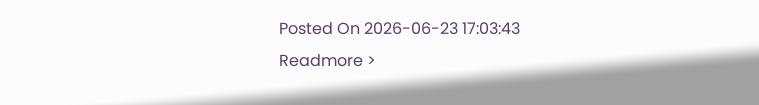Posted On 2026-06-23 17:03:43
Readmore >